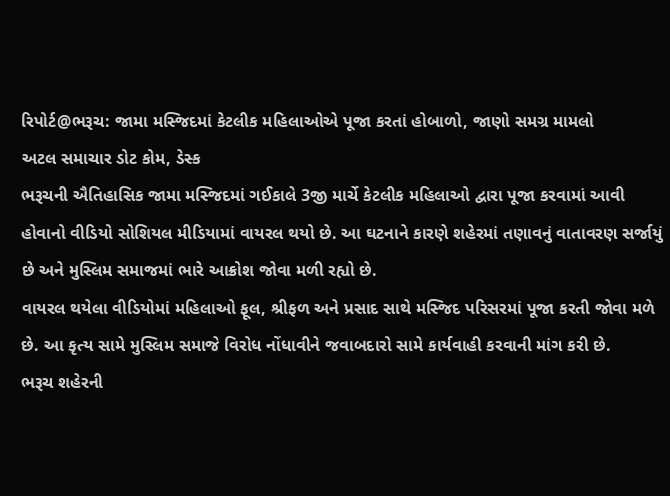રિપોર્ટ@ભરૂચ: જામા મસ્જિદમાં કેટલીક મહિલાઓએ પૂજા કરતાં હોબાળો, જાણો સમગ્ર મામલો
અટલ સમાચાર ડોટ કોમ, ડેસ્ક
ભરૂચની ઐતિહાસિક જામા મસ્જિદમાં ગઈકાલે 3જી માર્ચે કેટલીક મહિલાઓ દ્વારા પૂજા કરવામાં આવી હોવાનો વીડિયો સોશિયલ મીડિયામાં વાયરલ થયો છે. આ ઘટનાને કારણે શહેરમાં તણાવનું વાતાવરણ સર્જાયું છે અને મુસ્લિમ સમાજમાં ભારે આક્રોશ જોવા મળી રહ્યો છે.
વાયરલ થયેલા વીડિયોમાં મહિલાઓ ફૂલ, શ્રીફળ અને પ્રસાદ સાથે મસ્જિદ પરિસરમાં પૂજા કરતી જોવા મળે છે. આ કૃત્ય સામે મુસ્લિમ સમાજે વિરોધ નોંધાવીને જવાબદારો સામે કાર્યવાહી કરવાની માંગ કરી છે.
ભરૂચ શહેરની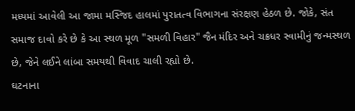મધ્યમાં આવેલી આ જામા મસ્જિદ હાલમાં પુરાતત્વ વિભાગના સંરક્ષણ હેઠળ છે. જોકે, સંત સમાજ દાવો કરે છે કે આ સ્થળ મૂળ "સમળી વિહાર" જૈન મંદિર અને ચક્રધર સ્વામીનું જન્મસ્થળ છે, જેને લઈને લાંબા સમયથી વિવાદ ચાલી રહ્યો છે.
ઘટનાના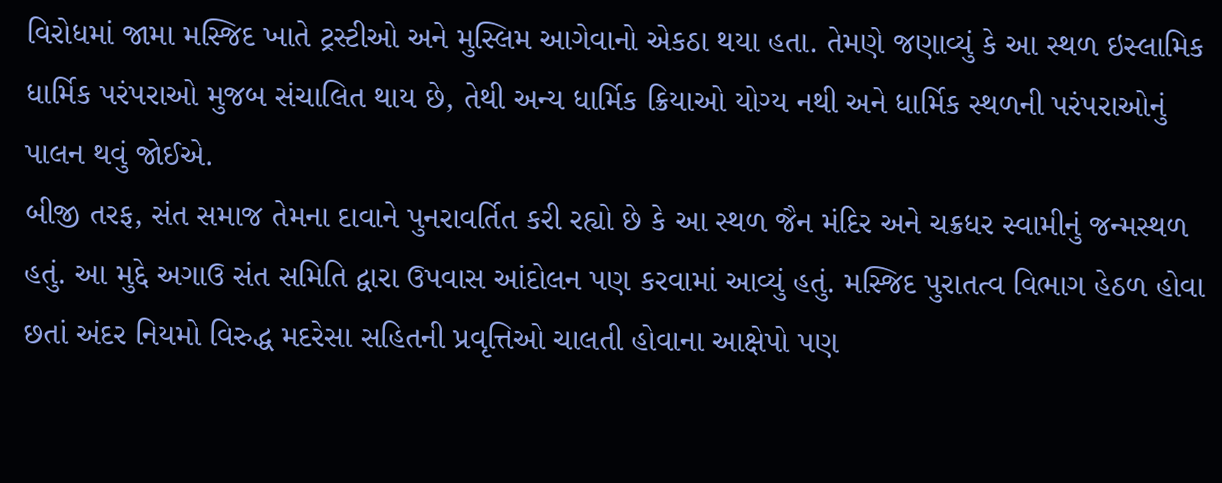વિરોધમાં જામા મસ્જિદ ખાતે ટ્રસ્ટીઓ અને મુસ્લિમ આગેવાનો એકઠા થયા હતા. તેમણે જણાવ્યું કે આ સ્થળ ઇસ્લામિક ધાર્મિક પરંપરાઓ મુજબ સંચાલિત થાય છે, તેથી અન્ય ધાર્મિક ક્રિયાઓ યોગ્ય નથી અને ધાર્મિક સ્થળની પરંપરાઓનું પાલન થવું જોઈએ.
બીજી તરફ, સંત સમાજ તેમના દાવાને પુનરાવર્તિત કરી રહ્યો છે કે આ સ્થળ જૈન મંદિર અને ચક્રધર સ્વામીનું જન્મસ્થળ હતું. આ મુદ્દે અગાઉ સંત સમિતિ દ્વારા ઉપવાસ આંદોલન પણ કરવામાં આવ્યું હતું. મસ્જિદ પુરાતત્વ વિભાગ હેઠળ હોવા છતાં અંદર નિયમો વિરુદ્ધ મદરેસા સહિતની પ્રવૃત્તિઓ ચાલતી હોવાના આક્ષેપો પણ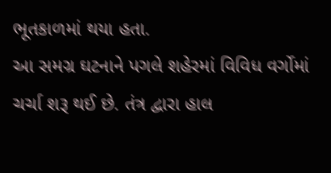ભૂતકાળમાં થયા હતા.
આ સમગ્ર ઘટનાને પગલે શહેરમાં વિવિધ વર્ગોમાં ચર્ચા શરૂ થઈ છે. તંત્ર દ્વારા હાલ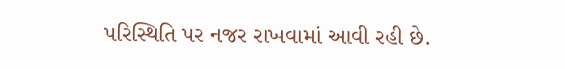પરિસ્થિતિ પર નજર રાખવામાં આવી રહી છે.